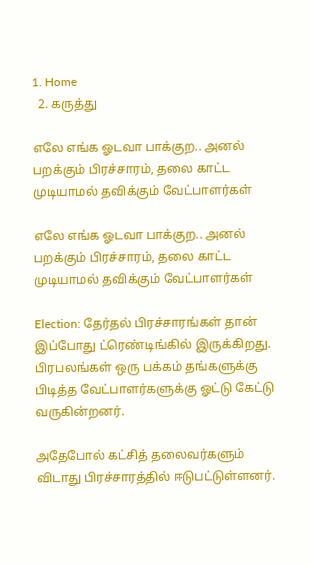1. Home
  2. கருத்து

எலே எங்க ஓடவா பாக்குற.. அனல் பறக்கும் பிரச்சாரம், தலை காட்ட முடியாமல் தவிக்கும் வேட்பாளர்கள்

எலே எங்க ஓடவா பாக்குற.. அனல் பறக்கும் பிரச்சாரம், தலை காட்ட முடியாமல் தவிக்கும் வேட்பாளர்கள்

Election: தேர்தல் பிரச்சாரங்கள் தான் இப்போது ட்ரெண்டிங்கில் இருக்கிறது. பிரபலங்கள் ஒரு பக்கம் தங்களுக்கு பிடித்த வேட்பாளர்களுக்கு ஓட்டு கேட்டு வருகின்றனர்.

அதேபோல் கட்சித் தலைவர்களும் விடாது பிரச்சாரத்தில் ஈடுபட்டுள்ளனர்.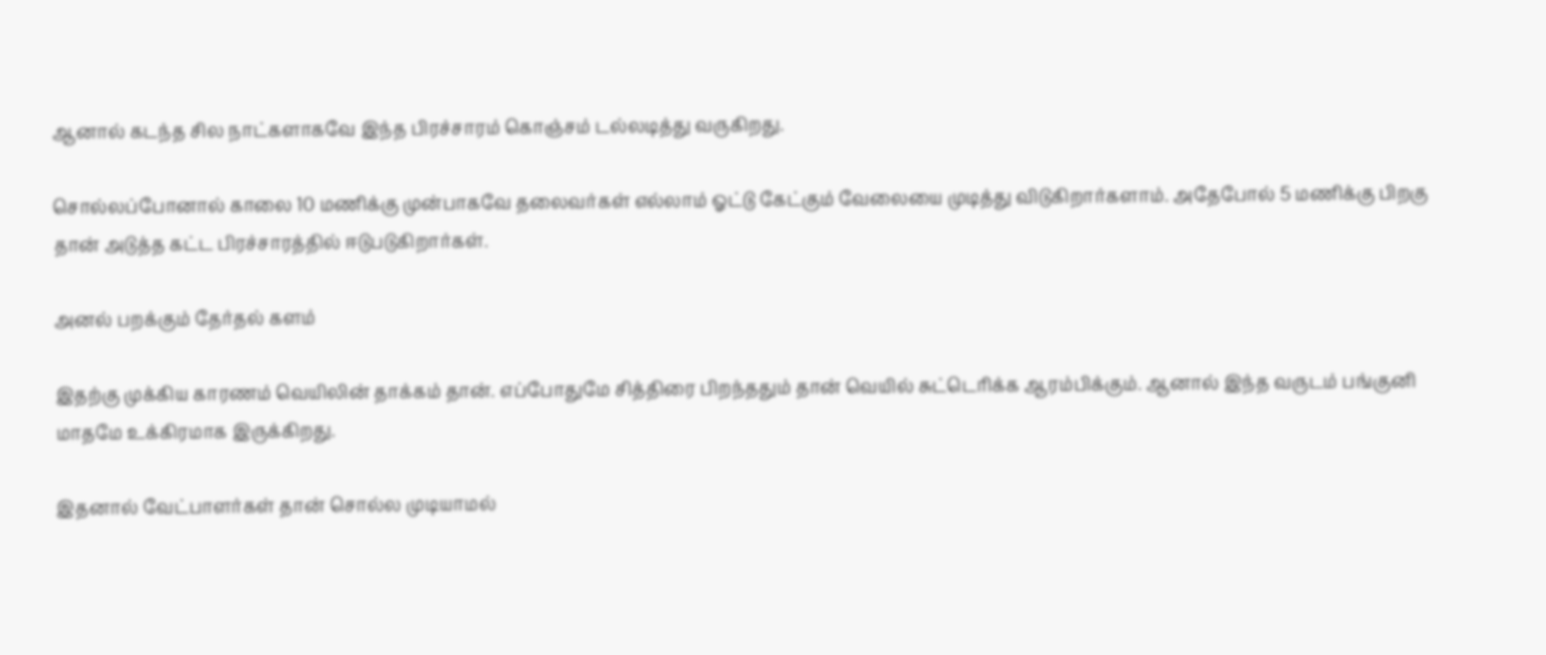ஆனால் கடந்த சில நாட்களாகவே இந்த பிரச்சாரம் கொஞ்சம் டல்லடித்து வருகிறது.

சொல்லப்போனால் காலை 10 மணிக்கு முன்பாகவே தலைவர்கள் எல்லாம் ஓட்டு கேட்கும் வேலையை முடித்து விடுகிறார்களாம். அதேபோல் 5 மணிக்கு பிறகு தான் அடுத்த கட்ட பிரச்சாரத்தில் ஈடுபடுகிறார்கள்.

அனல் பறக்கும் தேர்தல் களம்

இதற்கு முக்கிய காரணம் வெயிலின் தாக்கம் தான். எப்போதுமே சித்திரை பிறந்ததும் தான் வெயில் சுட்டெரிக்க ஆரம்பிக்கும். ஆனால் இந்த வருடம் பங்குனி மாதமே உக்கிரமாக இருக்கிறது.

இதனால் வேட்பாளர்கள் தான் சொல்ல முடியாமல்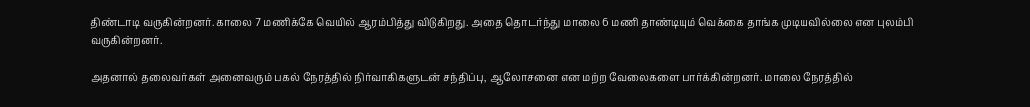திண்டாடி வருகின்றனர். காலை 7 மணிக்கே வெயில் ஆரம்பித்து விடுகிறது. அதை தொடர்ந்து மாலை 6 மணி தாண்டியும் வெக்கை தாங்க முடியவில்லை என புலம்பி வருகின்றனர்.

அதனால் தலைவர்கள் அனைவரும் பகல் நேரத்தில் நிர்வாகிகளுடன் சந்திப்பு, ஆலோசனை என மற்ற வேலைகளை பார்க்கின்றனர். மாலை நேரத்தில்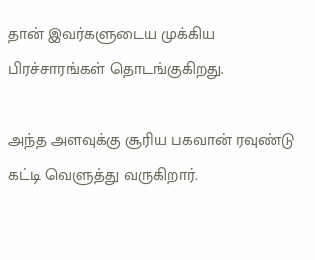தான் இவர்களுடைய முக்கிய பிரச்சாரங்கள் தொடங்குகிறது.

அந்த அளவுக்கு சூரிய பகவான் ரவுண்டு கட்டி வெளுத்து வருகிறார்.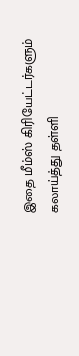இதை மீம்ஸ் கிரியேட்டர்களும் கலாய்த்து தள்ளி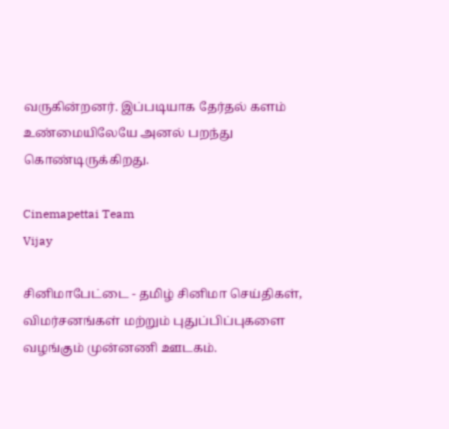வருகின்றனர். இப்படியாக தேர்தல் களம் உண்மையிலேயே அனல் பறந்து கொண்டிருக்கிறது.

Cinemapettai Team
Vijay

சினிமாபேட்டை - தமிழ் சினிமா செய்திகள், விமர்சனங்கள் மற்றும் புதுப்பிப்புகளை வழங்கும் முன்னணி ஊடகம்.